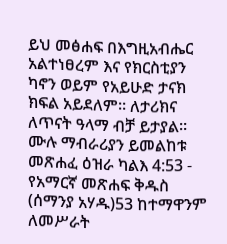ይህ መፅሐፍ በእግዚአብሔር አልተነፀረም እና የክርስቲያን ካኖን ወይም የአይሁድ ታናክ ክፍል አይደለም። ለታሪክና ለጥናት ዓላማ ብቻ ይታያል። ሙሉ ማብራሪያን ይመልከቱ መጽሐፈ ዕዝራ ካልእ 4:53 - የአማርኛ መጽሐፍ ቅዱስ (ሰማንያ አሃዱ)53 ከተማዋንም ለመሥራት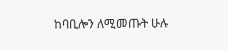ከባቢሎን ለሚመጡት ሁሉ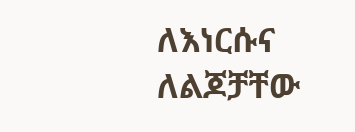ለእነርሱና ለልጆቻቸው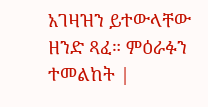አገዛዝን ይተውላቸው ዘንድ ጻፈ። ምዕራፉን ተመልከት |